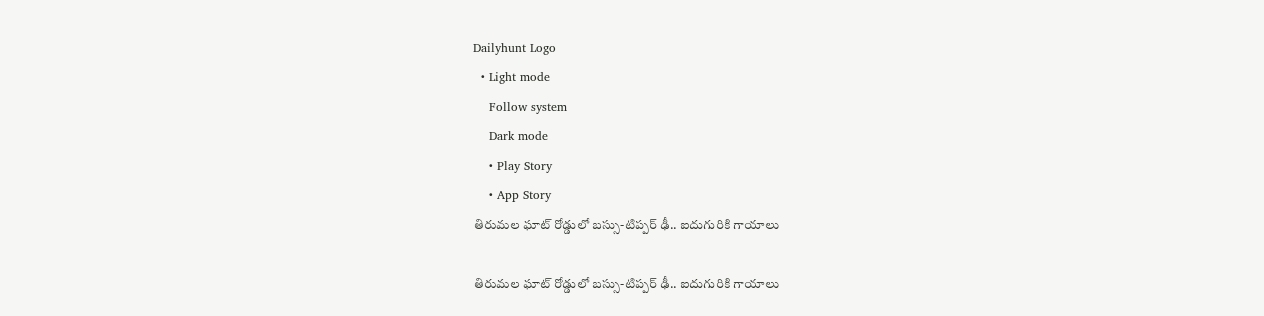Dailyhunt Logo
  • Light mode
    Follow system
    Dark mode
    • Play Story
    • App Story
తిరుమల ఘాట్ రోడ్డులో బస్సు-టిప్పర్ ఢీ.. ఐదుగురికి గాయాలు

తిరుమల ఘాట్ రోడ్డులో బస్సు-టిప్పర్ ఢీ.. ఐదుగురికి గాయాలు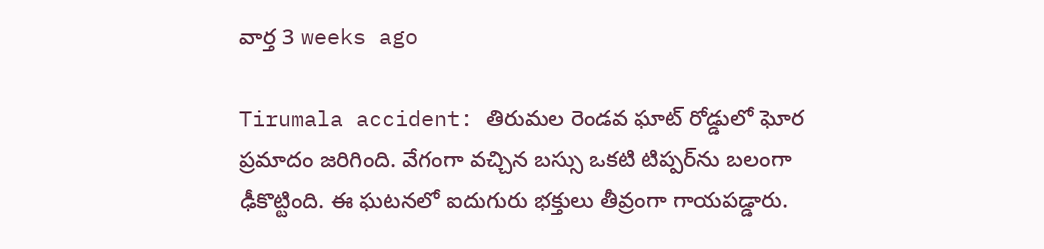వార్త 3 weeks ago

Tirumala accident: తిరుమల రెండవ ఘాట్ రోడ్డులో ఘోర ప్రమాదం జరిగింది. వేగంగా వచ్చిన బస్సు ఒకటి టిప్పర్‌ను బలంగా ఢీకొట్టింది. ఈ ఘటనలో ఐదుగురు భక్తులు తీవ్రంగా గాయపడ్డారు.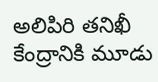అలిపిరి తనిఖీ కేంద్రానికి మూడు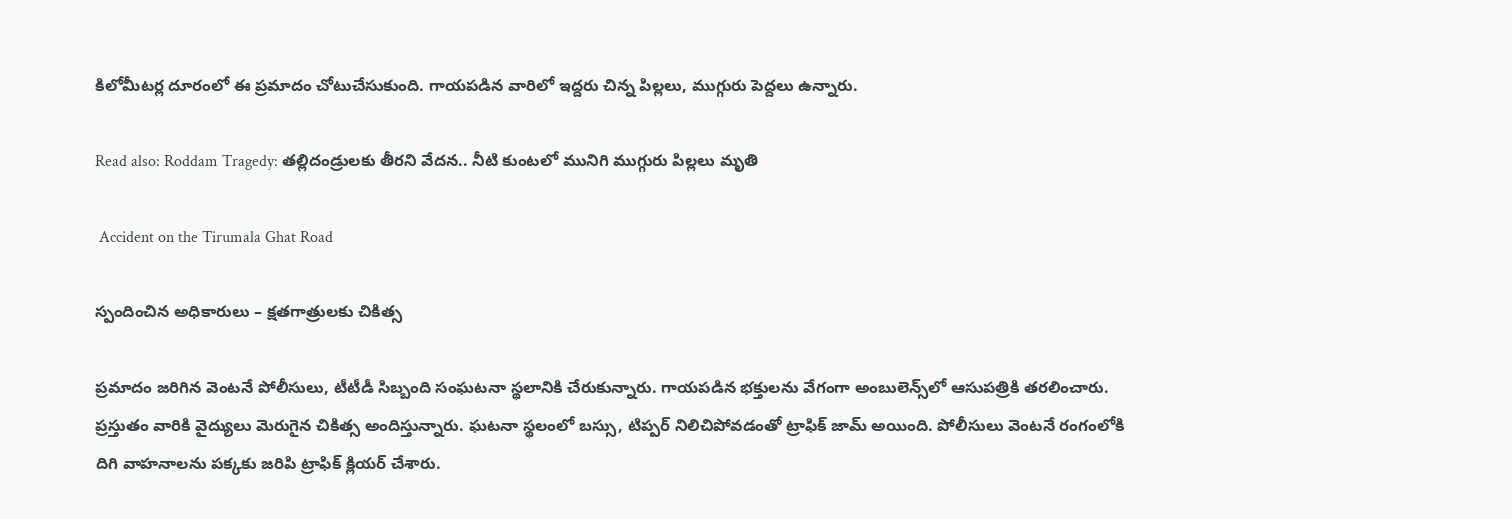కిలోమీటర్ల దూరంలో ఈ ప్రమాదం చోటుచేసుకుంది. గాయపడిన వారిలో ఇద్దరు చిన్న పిల్లలు, ముగ్గురు పెద్దలు ఉన్నారు.

Read also: Roddam Tragedy: తల్లిదండ్రులకు తీరని వేదన.. నీటి కుంటలో మునిగి ముగ్గురు పిల్లలు మృతి

 Accident on the Tirumala Ghat Road

స్పందించిన అధికారులు – క్షతగాత్రులకు చికిత్స

ప్రమాదం జరిగిన వెంటనే పోలీసులు, టీటీడీ సిబ్బంది సంఘటనా స్థలానికి చేరుకున్నారు. గాయపడిన భక్తులను వేగంగా అంబులెన్స్‌లో ఆసుపత్రికి తరలించారు. ప్రస్తుతం వారికి వైద్యులు మెరుగైన చికిత్స అందిస్తున్నారు. ఘటనా స్థలంలో బస్సు, టిప్పర్ నిలిచిపోవడంతో ట్రాఫిక్ జామ్ అయింది. పోలీసులు వెంటనే రంగంలోకి దిగి వాహనాలను పక్కకు జరిపి ట్రాఫిక్ క్లియర్ చేశారు.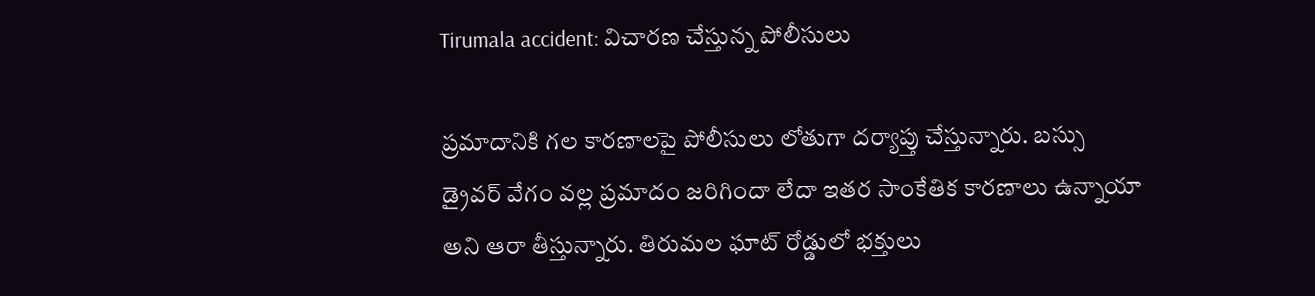Tirumala accident: విచారణ చేస్తున్న పోలీసులు

ప్రమాదానికి గల కారణాలపై పోలీసులు లోతుగా దర్యాప్తు చేస్తున్నారు. బస్సు డ్రైవర్ వేగం వల్ల ప్రమాదం జరిగిందా లేదా ఇతర సాంకేతిక కారణాలు ఉన్నాయా అని ఆరా తీస్తున్నారు. తిరుమల ఘాట్ రోడ్డులో భక్తులు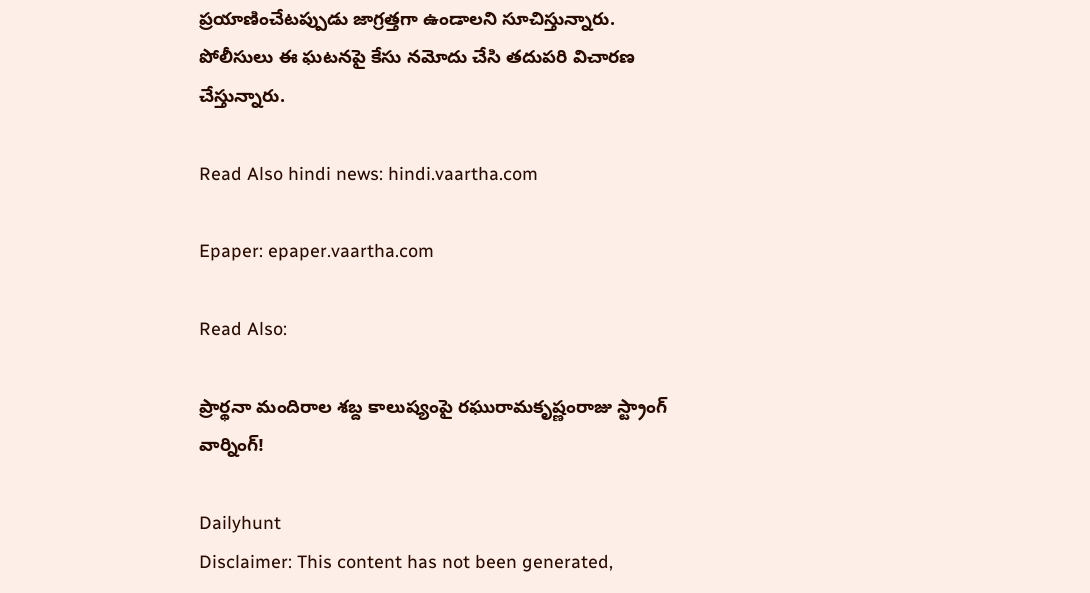ప్రయాణించేటప్పుడు జాగ్రత్తగా ఉండాలని సూచిస్తున్నారు. పోలీసులు ఈ ఘటనపై కేసు నమోదు చేసి తదుపరి విచారణ చేస్తున్నారు.

Read Also hindi news: hindi.vaartha.com

Epaper: epaper.vaartha.com

Read Also:

ప్రార్థనా మందిరాల శబ్ద కాలుష్యంపై రఘురామకృష్ణంరాజు స్ట్రాంగ్ వార్నింగ్!

Dailyhunt
Disclaimer: This content has not been generated,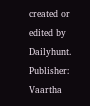created or edited by Dailyhunt. Publisher: Vaartha